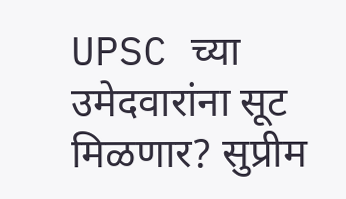UPSC च्या उमेदवारांना सूट मिळणार? सुप्रीम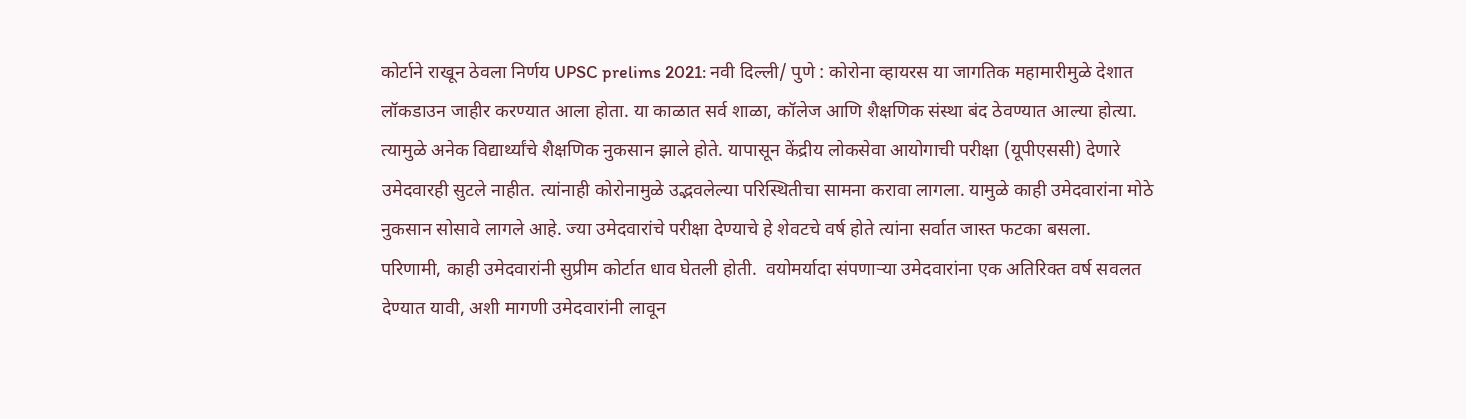कोर्टाने राखून ठेवला निर्णय UPSC prelims 2021: नवी दिल्ली/ पुणे : कोरोना व्हायरस या जागतिक महामारीमुळे देशात लॉकडाउन जाहीर करण्यात आला होता. या काळात सर्व शाळा, कॉलेज आणि शैक्षणिक संस्था बंद ठेवण्यात आल्या होत्या. त्यामुळे अनेक विद्यार्थ्यांचे शैक्षणिक नुकसान झाले होते. यापासून केंद्रीय लोकसेवा आयोगाची परीक्षा (यूपीएससी) देणारे उमेदवारही सुटले नाहीत. त्यांनाही कोरोनामुळे उद्भवलेल्या परिस्थितीचा सामना करावा लागला. यामुळे काही उमेदवारांना मोठे नुकसान सोसावे लागले आहे. ज्या उमेदवारांचे परीक्षा देण्याचे हे शेवटचे वर्ष होते त्यांना सर्वात जास्त फटका बसला. परिणामी, काही उमेदवारांनी सुप्रीम कोर्टात धाव घेतली होती.  वयोमर्यादा संपणाऱ्या उमेदवारांना एक अतिरिक्त वर्ष सवलत देण्यात यावी, अशी मागणी उमेदवारांनी लावून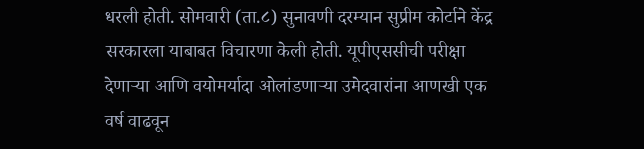धरली होती. सोमवारी (ता.८) सुनावणी दरम्यान सुप्रीम कोर्टाने केंद्र सरकारला याबाबत विचारणा केली होती. यूपीएससीची परीक्षा देणाऱ्या आणि वयोमर्यादा ओलांडणाऱ्या उमेदवारांना आणखी एक वर्ष वाढवून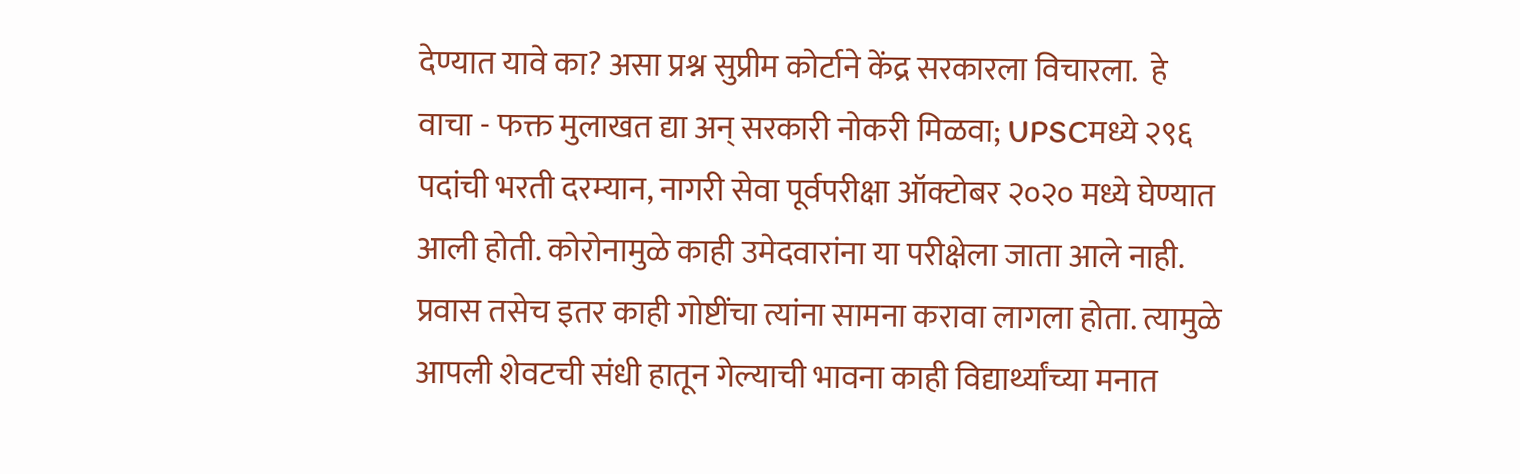देण्यात यावे का? असा प्रश्न सुप्रीम कोर्टाने केंद्र सरकारला विचारला.  हे वाचा - फक्त मुलाखत द्या अन् सरकारी नोकरी मिळवा; UPSCमध्ये २९६ पदांची भरती दरम्यान, नागरी सेवा पूर्वपरीक्षा ऑक्टोबर २०२० मध्ये घेण्यात आली होती. कोरोनामुळे काही उमेदवारांना या परीक्षेला जाता आले नाही. प्रवास तसेच इतर काही गोष्टींचा त्यांना सामना करावा लागला होता. त्यामुळे आपली शेवटची संधी हातून गेल्याची भावना काही विद्यार्थ्यांच्या मनात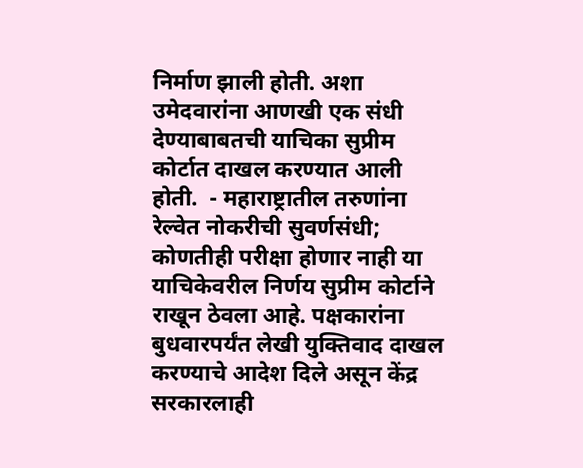निर्माण झाली होती. अशा उमेदवारांना आणखी एक संधी देण्याबाबतची याचिका सुप्रीम कोर्टात दाखल करण्यात आली होती.  - महाराष्ट्रातील तरुणांना रेल्वेत नोकरीची सुवर्णसंधी; कोणतीही परीक्षा होणार नाही या याचिकेवरील निर्णय सुप्रीम कोर्टाने राखून ठेवला आहे. पक्षकारांना बुधवारपर्यंत लेखी युक्तिवाद दाखल करण्याचे आदेश दिले असून केंद्र सरकारलाही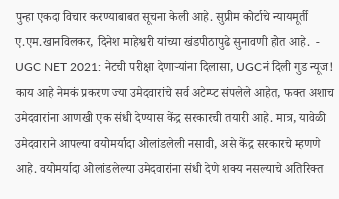पुन्हा एकदा विचार करण्याबाबत सूचना केली आहे. सुप्रीम कोर्टाचे न्यायमूर्ती ए.एम.खानविलकर, दिनेश माहेश्वरी यांच्या खंडपीठापुढे सुनावणी होत आहे.  - UGC NET 2021: नेटची परीक्षा देणाऱ्यांना दिलासा, UGCनं दिली गुड न्यूज! काय आहे नेमकं प्रकरण ज्या उमेदवारांचे सर्व अटेम्प्ट संपलेले आहेत, फक्त अशाच उमेदवारांना आणखी एक संधी देण्यास केंद्र सरकारची तयारी आहे. मात्र, यावेळी उमेदवाराने आपल्या वयोमर्यादा ओलांडलेली नसावी, असे केंद्र सरकारचे म्हणणे आहे. वयोमर्यादा ओलांडलेल्या उमेदवारांना संधी देणे शक्य नसल्याचे अतिरिक्त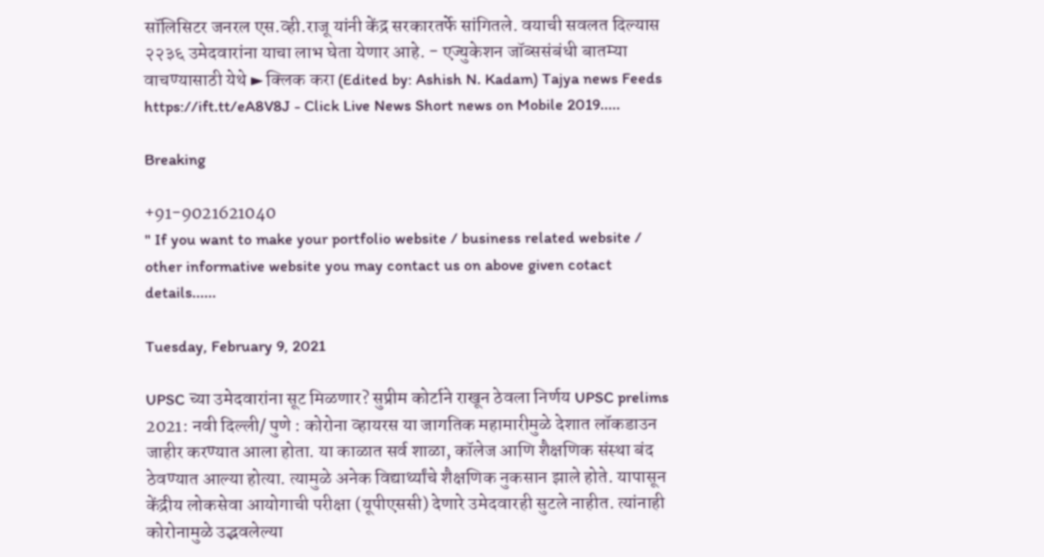सॉलिसिटर जनरल एस.व्ही.राजू यांनी केंद्र सरकारतर्फे सांगितले. वयाची सवलत दिल्यास २२३६ उमेदवारांना याचा लाभ घेता येणार आहे. - एज्युकेशन जॉब्ससंबंधी बातम्या वाचण्यासाठी येथे ► क्लिक करा (Edited by: Ashish N. Kadam) Tajya news Feeds https://ift.tt/eA8V8J - Click Live News Short news on Mobile 2019.....

Breaking

+91-9021621040
" If you want to make your portfolio website / business related website / other informative website you may contact us on above given cotact details......

Tuesday, February 9, 2021

UPSC च्या उमेदवारांना सूट मिळणार? सुप्रीम कोर्टाने राखून ठेवला निर्णय UPSC prelims 2021: नवी दिल्ली/ पुणे : कोरोना व्हायरस या जागतिक महामारीमुळे देशात लॉकडाउन जाहीर करण्यात आला होता. या काळात सर्व शाळा, कॉलेज आणि शैक्षणिक संस्था बंद ठेवण्यात आल्या होत्या. त्यामुळे अनेक विद्यार्थ्यांचे शैक्षणिक नुकसान झाले होते. यापासून केंद्रीय लोकसेवा आयोगाची परीक्षा (यूपीएससी) देणारे उमेदवारही सुटले नाहीत. त्यांनाही कोरोनामुळे उद्भवलेल्या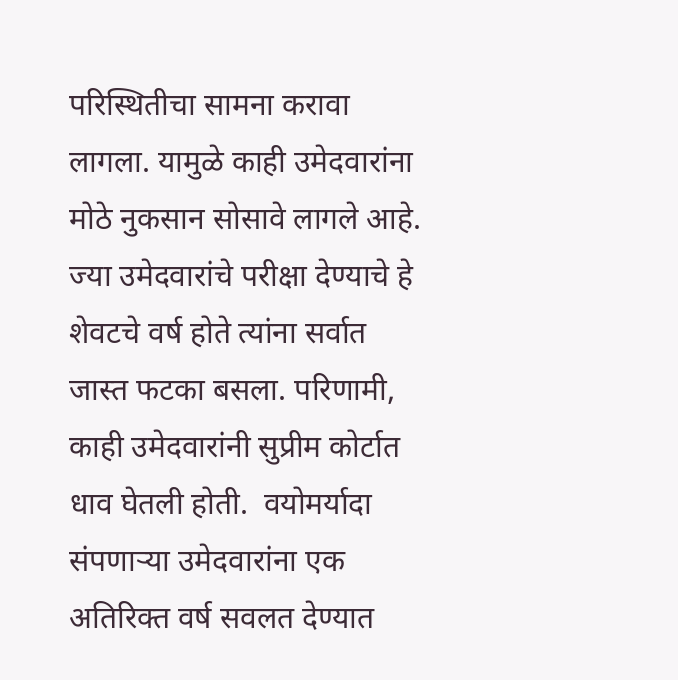परिस्थितीचा सामना करावा लागला. यामुळे काही उमेदवारांना मोठे नुकसान सोसावे लागले आहे. ज्या उमेदवारांचे परीक्षा देण्याचे हे शेवटचे वर्ष होते त्यांना सर्वात जास्त फटका बसला. परिणामी, काही उमेदवारांनी सुप्रीम कोर्टात धाव घेतली होती.  वयोमर्यादा संपणाऱ्या उमेदवारांना एक अतिरिक्त वर्ष सवलत देण्यात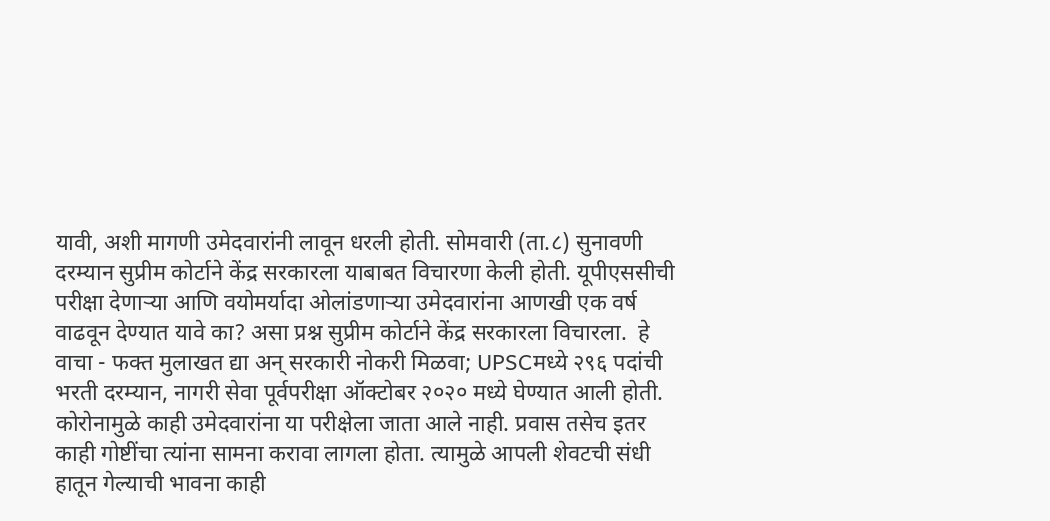यावी, अशी मागणी उमेदवारांनी लावून धरली होती. सोमवारी (ता.८) सुनावणी दरम्यान सुप्रीम कोर्टाने केंद्र सरकारला याबाबत विचारणा केली होती. यूपीएससीची परीक्षा देणाऱ्या आणि वयोमर्यादा ओलांडणाऱ्या उमेदवारांना आणखी एक वर्ष वाढवून देण्यात यावे का? असा प्रश्न सुप्रीम कोर्टाने केंद्र सरकारला विचारला.  हे वाचा - फक्त मुलाखत द्या अन् सरकारी नोकरी मिळवा; UPSCमध्ये २९६ पदांची भरती दरम्यान, नागरी सेवा पूर्वपरीक्षा ऑक्टोबर २०२० मध्ये घेण्यात आली होती. कोरोनामुळे काही उमेदवारांना या परीक्षेला जाता आले नाही. प्रवास तसेच इतर काही गोष्टींचा त्यांना सामना करावा लागला होता. त्यामुळे आपली शेवटची संधी हातून गेल्याची भावना काही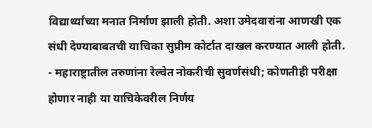विद्यार्थ्यांच्या मनात निर्माण झाली होती. अशा उमेदवारांना आणखी एक संधी देण्याबाबतची याचिका सुप्रीम कोर्टात दाखल करण्यात आली होती.  - महाराष्ट्रातील तरुणांना रेल्वेत नोकरीची सुवर्णसंधी; कोणतीही परीक्षा होणार नाही या याचिकेवरील निर्णय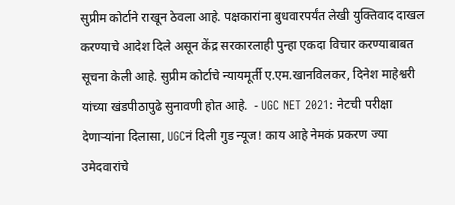सुप्रीम कोर्टाने राखून ठेवला आहे. पक्षकारांना बुधवारपर्यंत लेखी युक्तिवाद दाखल करण्याचे आदेश दिले असून केंद्र सरकारलाही पुन्हा एकदा विचार करण्याबाबत सूचना केली आहे. सुप्रीम कोर्टाचे न्यायमूर्ती ए.एम.खानविलकर, दिनेश माहेश्वरी यांच्या खंडपीठापुढे सुनावणी होत आहे.  - UGC NET 2021: नेटची परीक्षा देणाऱ्यांना दिलासा, UGCनं दिली गुड न्यूज! काय आहे नेमकं प्रकरण ज्या उमेदवारांचे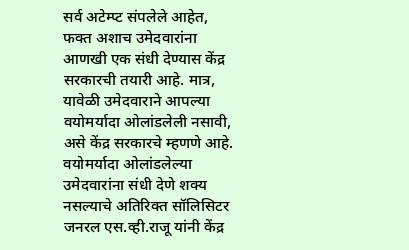सर्व अटेम्प्ट संपलेले आहेत, फक्त अशाच उमेदवारांना आणखी एक संधी देण्यास केंद्र सरकारची तयारी आहे. मात्र, यावेळी उमेदवाराने आपल्या वयोमर्यादा ओलांडलेली नसावी, असे केंद्र सरकारचे म्हणणे आहे. वयोमर्यादा ओलांडलेल्या उमेदवारांना संधी देणे शक्य नसल्याचे अतिरिक्त सॉलिसिटर जनरल एस.व्ही.राजू यांनी केंद्र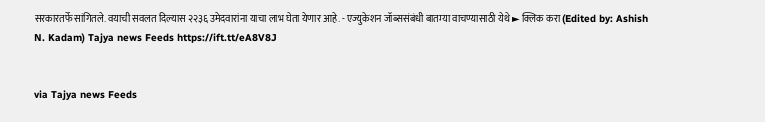सरकारतर्फे सांगितले. वयाची सवलत दिल्यास २२३६ उमेदवारांना याचा लाभ घेता येणार आहे. - एज्युकेशन जॉब्ससंबंधी बातम्या वाचण्यासाठी येथे ► क्लिक करा (Edited by: Ashish N. Kadam) Tajya news Feeds https://ift.tt/eA8V8J


via Tajya news Feeds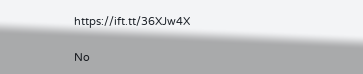https://ift.tt/36XJw4X

No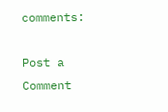comments:

Post a Comment